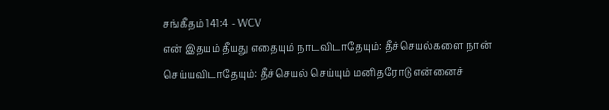சங்கீதம் 141:4 - WCV
என் இதயம் தீயது எதையும் நாடவிடாதேயும்: தீச்செயல்களை நான் செய்யவிடாதேயும்: தீச்செயல் செய்யும் மனிதரோடு என்னைச்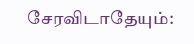சேரவிடாதேயும்: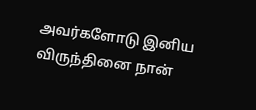அவர்களோடு இனிய விருந்தினை நான்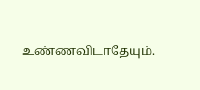உண்ணவிடாதேயும்.